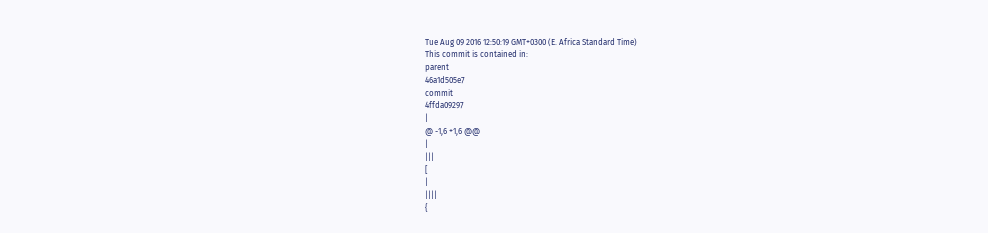Tue Aug 09 2016 12:50:19 GMT+0300 (E. Africa Standard Time)
This commit is contained in:
parent
46a1d505e7
commit
4ffda09297
|
@ -1,6 +1,6 @@
|
|||
[
|
||||
{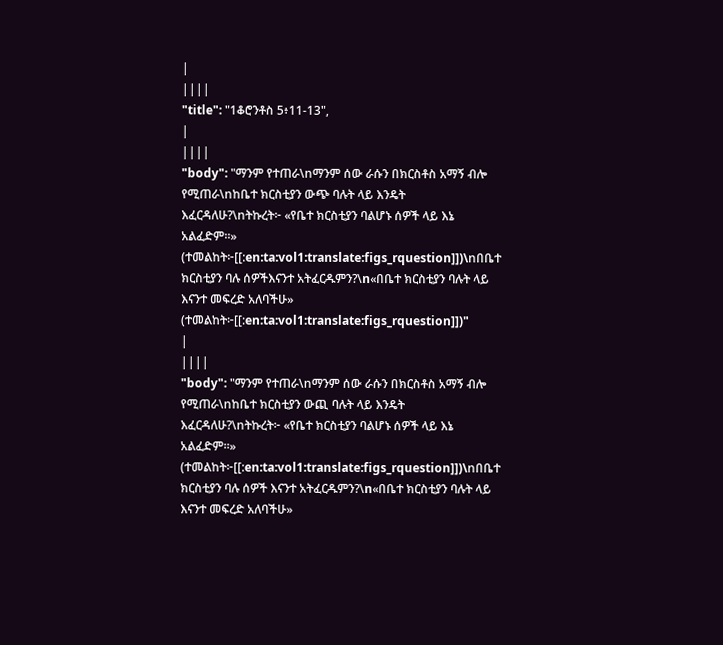|
||||
"title": "1ቆሮንቶስ 5፥11-13",
|
||||
"body": "ማንም የተጠራ\nማንም ሰው ራሱን በክርስቶስ አማኝ ብሎ የሚጠራ\nከቤተ ክርስቲያን ውጭ ባሉት ላይ እንዴት እፈርዳለሁ?\nትኩረት፦ «የቤተ ክርስቲያን ባልሆኑ ሰዎች ላይ እኔ አልፈድም።» (ተመልከት፦[[:en:ta:vol1:translate:figs_rquestion]])\nበቤተ ክርስቲያን ባሉ ሰዎችእናንተ አትፈርዱምን?\n«በቤተ ክርስቲያን ባሉት ላይ እናንተ መፍረድ አለባችሁ» (ተመልከት፦[[:en:ta:vol1:translate:figs_rquestion]])"
|
||||
"body": "ማንም የተጠራ\nማንም ሰው ራሱን በክርስቶስ አማኝ ብሎ የሚጠራ\nከቤተ ክርስቲያን ውጪ ባሉት ላይ እንዴት እፈርዳለሁ?\nትኩረት፦ «የቤተ ክርስቲያን ባልሆኑ ሰዎች ላይ እኔ አልፈድም።» (ተመልከት፦[[:en:ta:vol1:translate:figs_rquestion]])\nበቤተ ክርስቲያን ባሉ ሰዎች እናንተ አትፈርዱምን?\n«በቤተ ክርስቲያን ባሉት ላይ እናንተ መፍረድ አለባችሁ»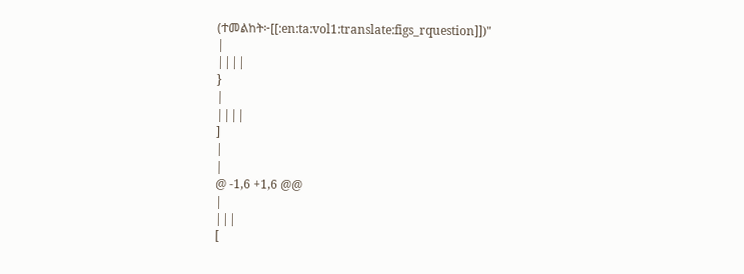(ተመልከት፦[[:en:ta:vol1:translate:figs_rquestion]])"
|
||||
}
|
||||
]
|
|
@ -1,6 +1,6 @@
|
|||
[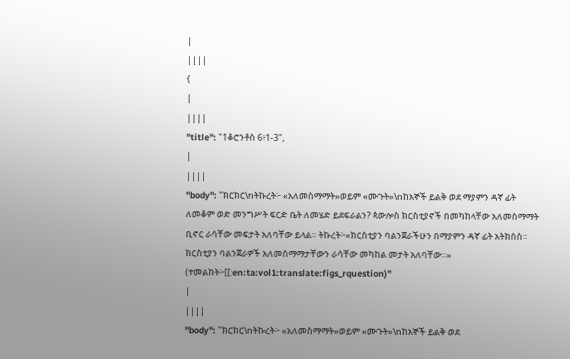|
||||
{
|
||||
"title": "1ቆሮንቶስ 6፥1-3",
|
||||
"body": "ክርክር\nትኩረት፦ «አለመስማማት»ወይም «ሙጉት»\nከአኞች ይልቅ ወደ ማያምን ዳኛ ፊት ለመቆም ወድ መንግሥት ፍርድ ቤት ለመሄድ ይደፍራልን? ጳውሎስ ክርስቲያኖች በመካከላቸው አለመስማማት ቢኖር ራሳቸው መፍታት አለባቸው ይላል። ትኩረት፦«ክርስቲያን ባልንጀራችሁን በማያምን ዳኛ ፊት አትክሰስ። ክርስቲያን ባልንጀራዎች አለመስማማታቸውን ራሳቸው መካከል መታት አለባቸው።» (ተመልከት፦[[:en:ta:vol1:translate:figs_rquestion)"
|
||||
"body": "ክርክር\nትኩረት፦ «አለመስማማት»ወይም «ሙጉት»\nከአኞች ይልቅ ወደ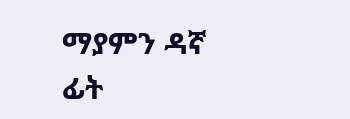ማያምን ዳኛ ፊት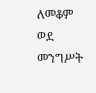ለመቆም ወደ መንግሥት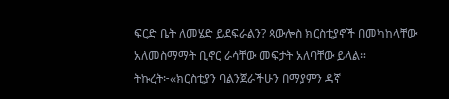ፍርድ ቤት ለመሄድ ይደፍራልን? ጳውሎስ ክርስቲያኖች በመካከላቸው አለመስማማት ቢኖር ራሳቸው መፍታት አለባቸው ይላል። ትኩረት፦«ክርስቲያን ባልንጀራችሁን በማያምን ዳኛ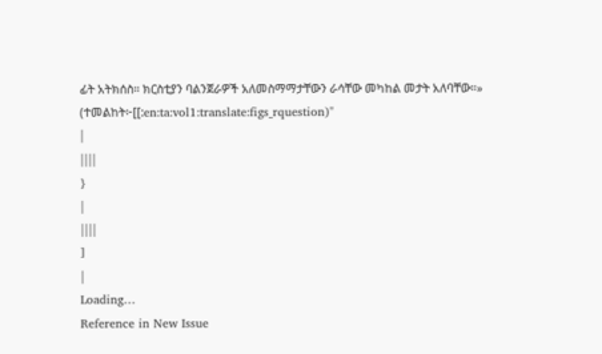ፊት አትክሰስ። ክርስቲያን ባልንጀራዎች አለመስማማታቸውን ራሳቸው መካከል መታት አለባቸው።» (ተመልከት፦[[:en:ta:vol1:translate:figs_rquestion)"
|
||||
}
|
||||
]
|
Loading…
Reference in New Issue